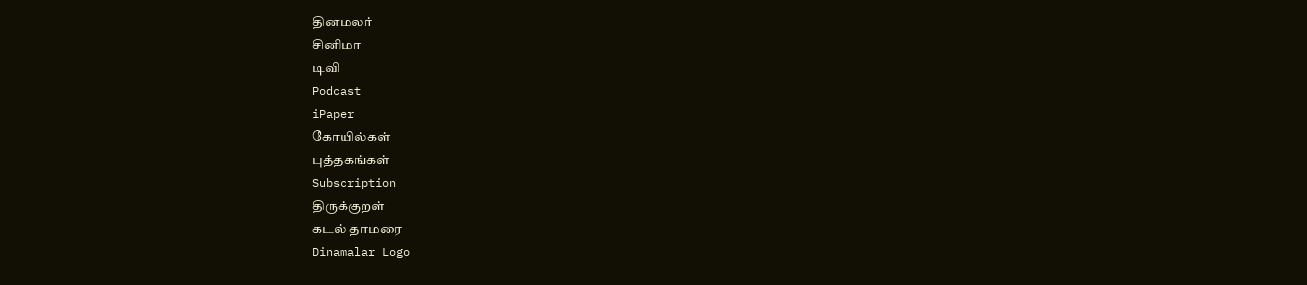தினமலர்
சினிமா
டிவி
Podcast
iPaper
கோயில்கள்
புத்தகங்கள்
Subscription
திருக்குறள்
கடல் தாமரை
Dinamalar Logo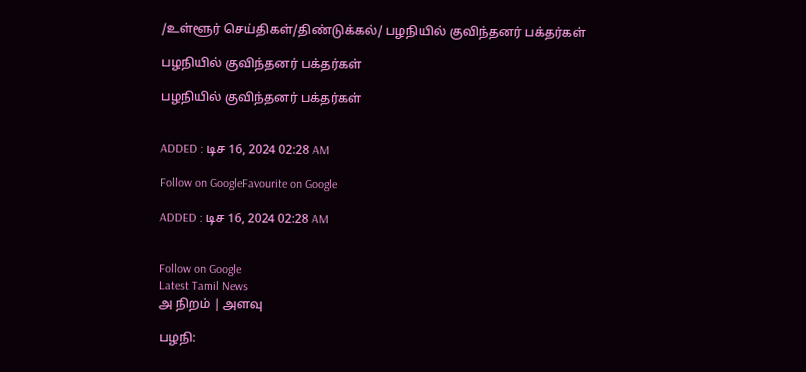/உள்ளூர் செய்திகள்/திண்டுக்கல்/ பழநியில் குவிந்தனர் பக்தர்கள்

பழநியில் குவிந்தனர் பக்தர்கள்

பழநியில் குவிந்தனர் பக்தர்கள்


ADDED : டிச 16, 2024 02:28 AM

Follow on GoogleFavourite on Google

ADDED : டிச 16, 2024 02:28 AM


Follow on Google
Latest Tamil News
அ நிறம் | அளவு

பழநி: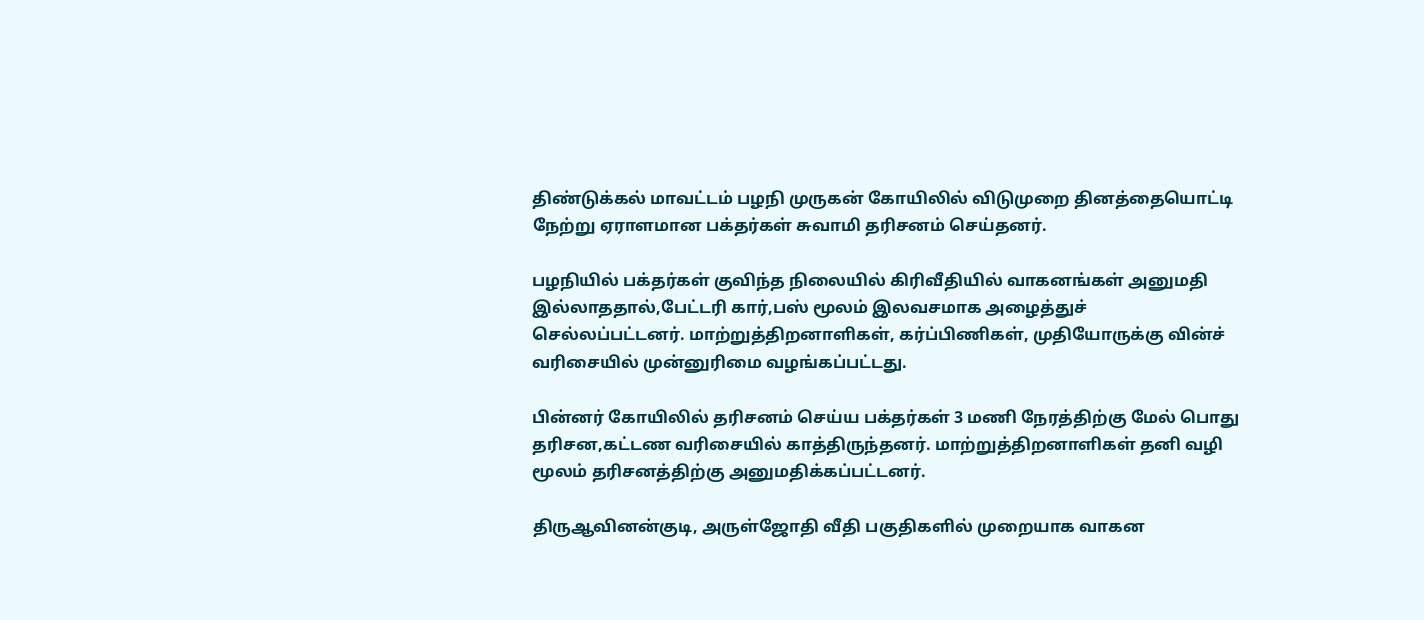திண்டுக்கல் மாவட்டம் பழநி முருகன் கோயிலில் விடுமுறை தினத்தையொட்டி நேற்று ஏராளமான பக்தர்கள் சுவாமி தரிசனம் செய்தனர்.

பழநியில் பக்தர்கள் குவிந்த நிலையில் கிரிவீதியில் வாகனங்கள் அனுமதி இல்லாததால்,பேட்டரி கார்,பஸ் மூலம் இலவசமாக அழைத்துச் செல்லப்பட்டனர். மாற்றுத்திறனாளிகள், கர்ப்பிணிகள், முதியோருக்கு வின்ச் வரிசையில் முன்னுரிமை வழங்கப்பட்டது.

பின்னர் கோயிலில் தரிசனம் செய்ய பக்தர்கள் 3 மணி நேரத்திற்கு மேல் பொது தரிசன,கட்டண வரிசையில் காத்திருந்தனர். மாற்றுத்திறனாளிகள் தனி வழி மூலம் தரிசனத்திற்கு அனுமதிக்கப்பட்டனர்.

திருஆவினன்குடி, அருள்ஜோதி வீதி பகுதிகளில் முறையாக வாகன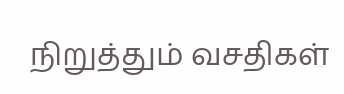நிறுத்தும் வசதிகள்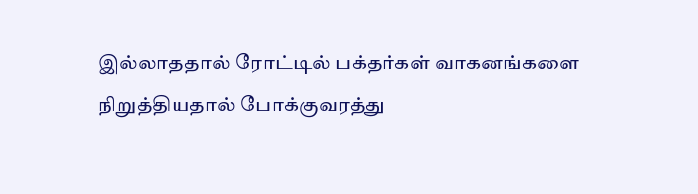இல்லாததால் ரோட்டில் பக்தர்கள் வாகனங்களை நிறுத்தியதால் போக்குவரத்து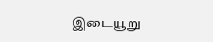இடையூறு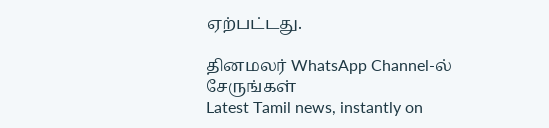ஏற்பட்டது.

தினமலர் WhatsApp Channel-ல் சேருங்கள்
Latest Tamil news, instantly on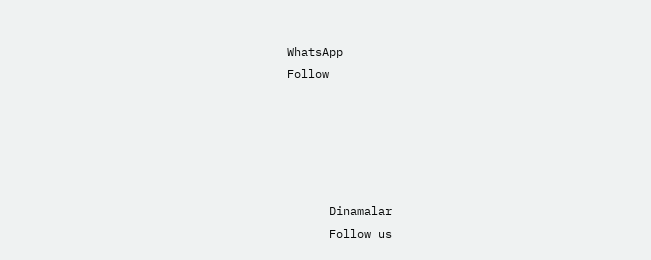WhatsApp
Follow





      Dinamalar
      Follow us